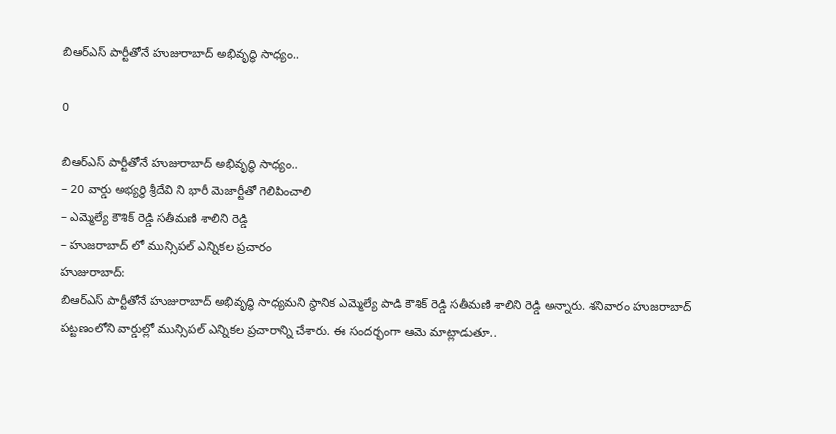బిఆర్ఎస్ పార్టీతోనే హుజురాబాద్ అభివృద్ధి సాధ్యం..

0

బిఆర్ఎస్ పార్టీతోనే హుజురాబాద్ అభివృద్ధి సాధ్యం..
– 20 వార్డు అభ్యర్థి శ్రీదేవి ని భారీ మెజార్టీతో గెలిపించాలి
– ఎమ్మెల్యే కౌశిక్ రెడ్డి సతీమణి శాలిని రెడ్డి
– హుజరాబాద్ లో మున్సిపల్ ఎన్నికల ప్రచారం
హుజురాబాద్:
బిఆర్ఎస్ పార్టీతోనే హుజురాబాద్ అభివృద్ధి సాధ్యమని స్థానిక ఎమ్మెల్యే పాడి కౌశిక్ రెడ్డి సతీమణి శాలిని రెడ్డి అన్నారు. శనివారం హుజరాబాద్ పట్టణంలోని వార్డుల్లో మున్సిపల్ ఎన్నికల ప్రచారాన్ని చేశారు. ఈ సందర్భంగా ఆమె మాట్లాడుతూ..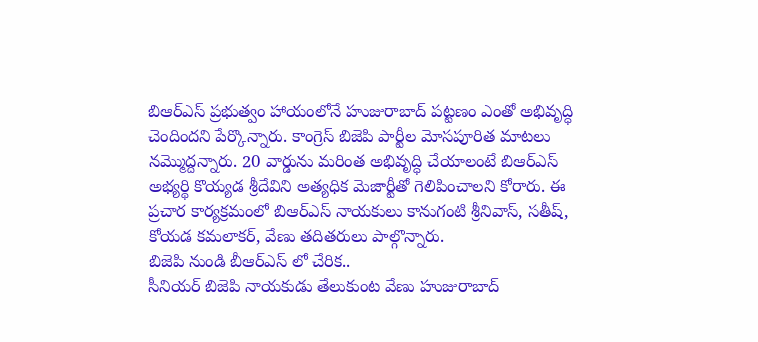బిఆర్ఎస్ ప్రభుత్వం హాయంలోనే హుజురాబాద్ పట్టణం ఎంతో అభివృద్ధి చెందిందని పేర్కొన్నారు. కాంగ్రెస్ బిజెపి పార్టీల మోసపూరిత మాటలు నమ్మొద్దన్నారు. 20 వార్డును మరింత అభివృద్ధి చేయాలంటే బిఆర్ఎస్ అభ్యర్థి కొయ్యడ శ్రీదేవిని అత్యధిక మెజార్టీతో గెలిపించాలని కోరారు. ఈ ప్రచార కార్యక్రమంలో బిఆర్ఎస్ నాయకులు కానుగంటి శ్రీనివాస్, సతీష్, కోయడ కమలాకర్, వేణు తదితరులు పాల్గొన్నారు.
బిజెపి నుండి బీఆర్ఎస్ లో చేరిక..
సీనియర్ బిజెపి నాయకుడు తేలుకుంట వేణు హుజురాబాద్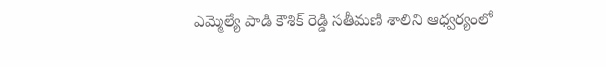ఎమ్మెల్యే పాడి కౌశిక్ రెడ్డి సతీమణి శాలిని ఆధ్వర్యంలో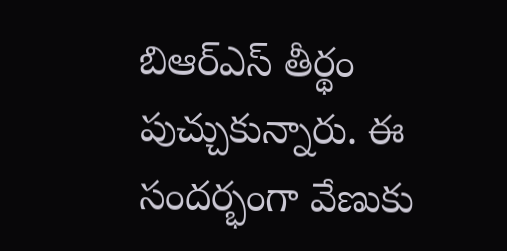బిఆర్ఎస్ తీర్థం పుచ్చుకున్నారు. ఈ సందర్భంగా వేణుకు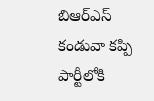బిఆర్ఎస్ కండువా కప్పి పార్టీలోకి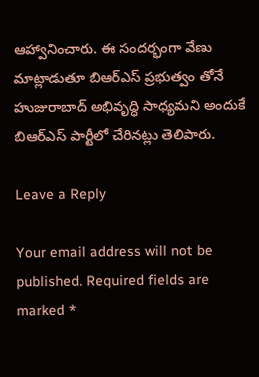ఆహ్వానించారు. ఈ సందర్భంగా వేణు మాట్లాడుతూ బిఆర్ఎస్ ప్రభుత్వం తోనే హుజురాబాద్ అభివృద్ధి సాధ్యమని అందుకే బిఆర్ఎస్ పార్టీలో చేరినట్లు తెలిపారు.

Leave a Reply

Your email address will not be published. Required fields are marked *